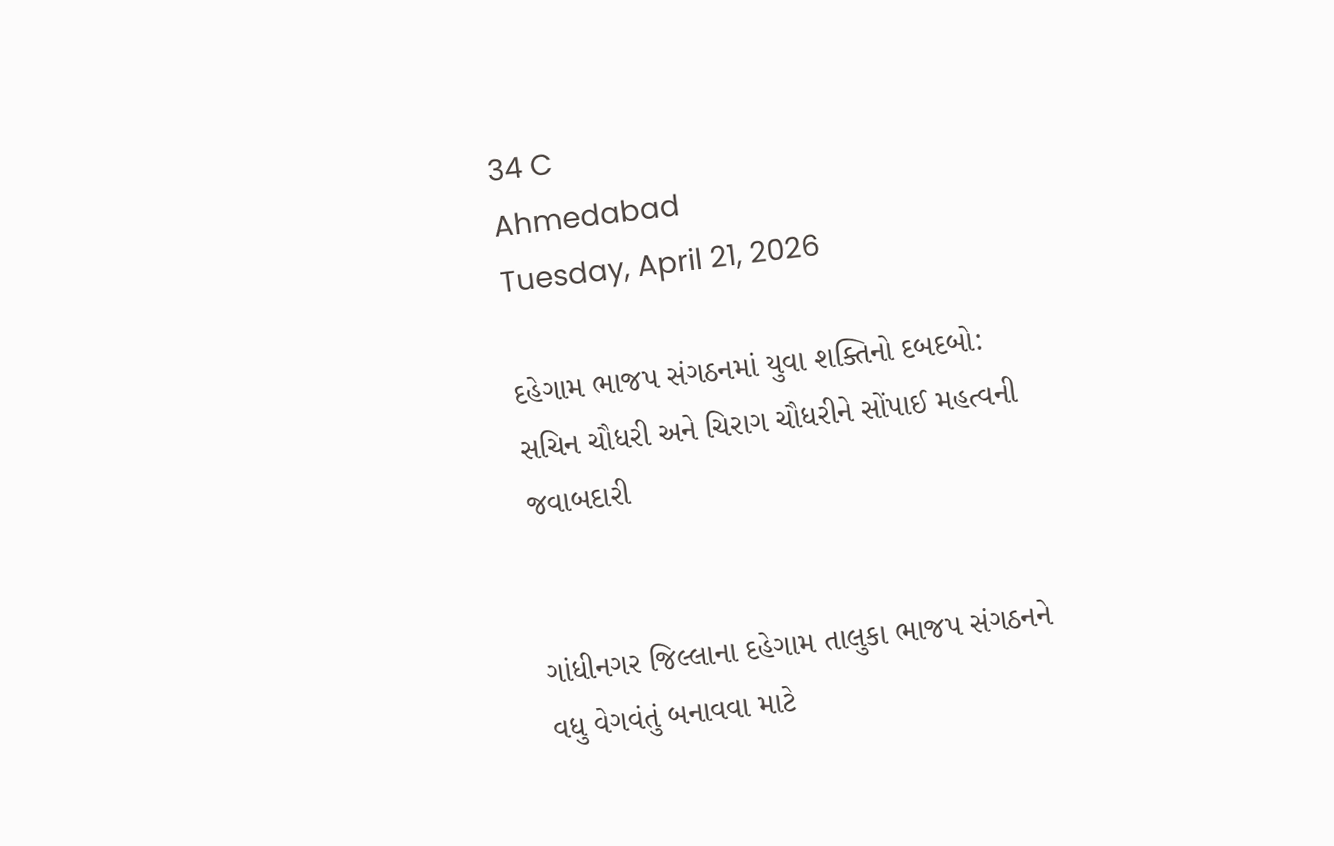34 C
Ahmedabad
Tuesday, April 21, 2026

દહેગામ ભાજપ સંગઠનમાં યુવા શક્તિનો દબદબો: સચિન ચૌધરી અને ચિરાગ ચૌધરીને સોંપાઈ મહત્વની જવાબદારી


ગાંધીનગર જિલ્લાના દહેગામ તાલુકા ભાજપ સંગઠનને વધુ વેગવંતું બનાવવા માટે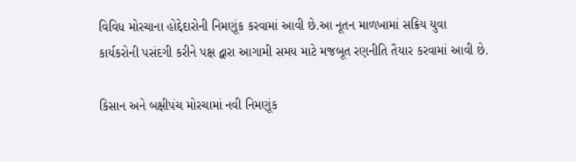વિવિધ મોરચાના હોદ્દેદારોની નિમણૂંક કરવામાં આવી છે.આ નૂતન માળખામાં સક્રિય યુવા કાર્યકરોની પસંદગી કરીને પક્ષ દ્વારા આગામી સમય માટે મજબૂત રણનીતિ તૈયાર કરવામાં આવી છે.

કિસાન અને બક્ષીપંચ મોરચામાં નવી નિમણૂંક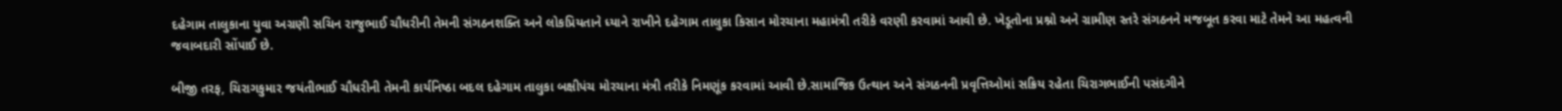દહેગામ તાલુકાના યુવા અગ્રણી સચિન રાજુભાઈ ચૌધરીની તેમની સંગઠનશક્તિ અને લોકપ્રિયતાને ધ્યાને રાખીને દહેગામ તાલુકા કિસાન મોરચાના મહામંત્રી તરીકે વરણી કરવામાં આવી છે. ખેડૂતોના પ્રશ્નો અને ગ્રામીણ સ્તરે સંગઠનને મજબૂત કરવા માટે તેમને આ મહત્વની જવાબદારી સોંપાઈ છે.

બીજી તરફ, ચિરાગકુમાર જયંતીભાઈ ચૌધરીની તેમની કાર્યનિષ્ઠા બદલ દહેગામ તાલુકા બક્ષીપંચ મોરચાના મંત્રી તરીકે નિમણૂંક કરવામાં આવી છે.સામાજિક ઉત્થાન અને સંગઠનની પ્રવૃત્તિઓમાં સક્રિય રહેતા ચિરાગભાઈની પસંદગીને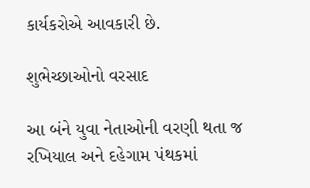કાર્યકરોએ આવકારી છે.

શુભેચ્છાઓનો વરસાદ

આ બંને યુવા નેતાઓની વરણી થતા જ રખિયાલ અને દહેગામ પંથકમાં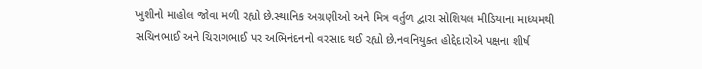ખુશીનો માહોલ જોવા મળી રહ્યો છે.સ્થાનિક અગ્રણીઓ અને મિત્ર વર્તુળ દ્વારા સોશિયલ મીડિયાના માધ્યમથી સચિનભાઈ અને ચિરાગભાઈ પર અભિનંદનનો વરસાદ થઈ રહ્યો છે.નવનિયુક્ત હોદ્દેદારોએ પક્ષના શીર્ષ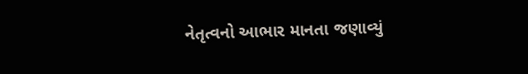નેતૃત્વનો આભાર માનતા જણાવ્યું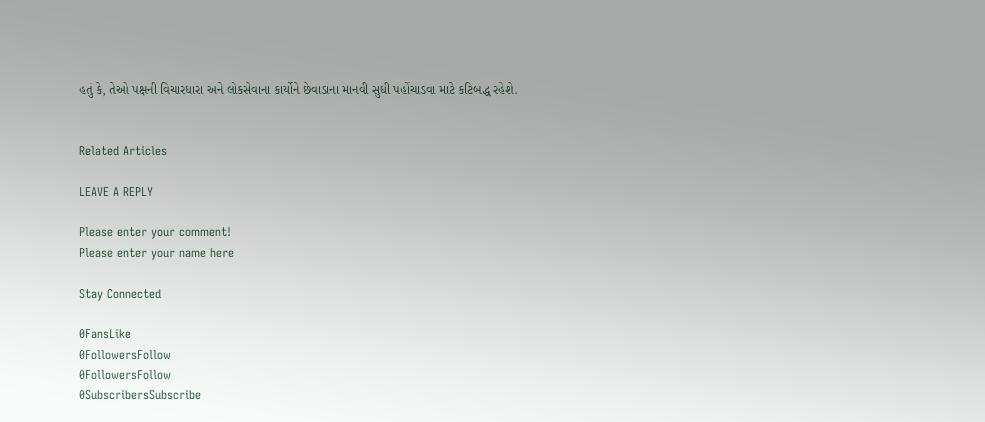હતું કે, તેઓ પક્ષની વિચારધારા અને લોકસેવાના કાર્યોને છેવાડાના માનવી સુધી પહોંચાડવા માટે કટિબદ્ધ રહેશે.


Related Articles

LEAVE A REPLY

Please enter your comment!
Please enter your name here

Stay Connected

0FansLike
0FollowersFollow
0FollowersFollow
0SubscribersSubscribe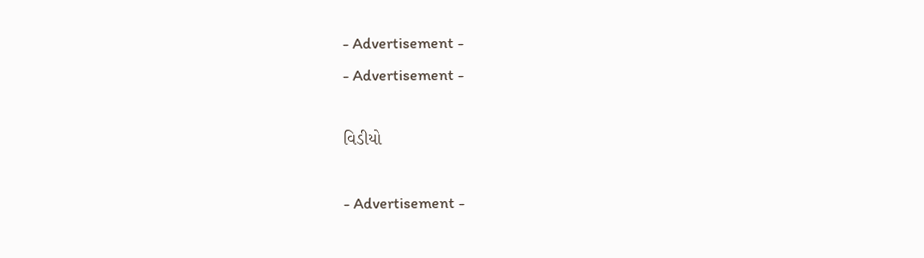- Advertisement -
- Advertisement -

વિડીયો

- Advertisement -